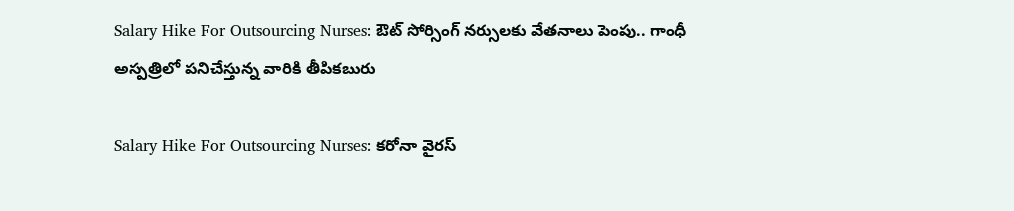Salary Hike For Outsourcing Nurses: ఔట్ సోర్సింగ్ నర్సులకు వేతనాలు పెంపు.. గాంధీ అస్పత్రిలో పనిచేస్తున్న వారికి తీపికబురు

Salary Hike For Outsourcing Nurses: కరోనా వైరస్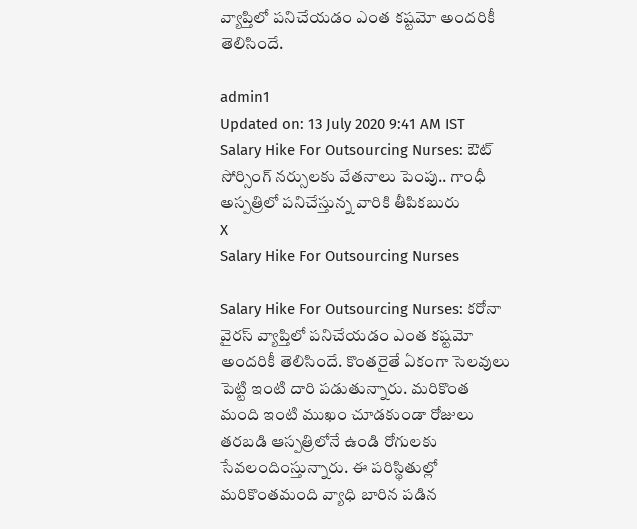వ్యాప్తిలో పనిచేయడం ఎంత కష్టమో అందరికీ తెలిసిందే.

admin1
Updated on: 13 July 2020 9:41 AM IST
Salary Hike For Outsourcing Nurses: ఔట్ సోర్సింగ్ నర్సులకు వేతనాలు పెంపు.. గాంధీ అస్పత్రిలో పనిచేస్తున్న వారికి తీపికబురు
X
Salary Hike For Outsourcing Nurses

Salary Hike For Outsourcing Nurses: కరోనా వైరస్ వ్యాప్తిలో పనిచేయడం ఎంత కష్టమో అందరికీ తెలిసిందే. కొంతరైతే ఏకంగా సెలవులు పెట్టి ఇంటి దారి పడుతున్నారు. మరికొంత మంది ఇంటి ముఖం చూడకుండా రోజులు తరబడి ఆస్పత్రిలోనే ఉండి రోగులకు సేవలందింస్తున్నారు. ఈ పరిస్థితుల్లో మరికొంతమంది వ్యాధి బారిన పడిన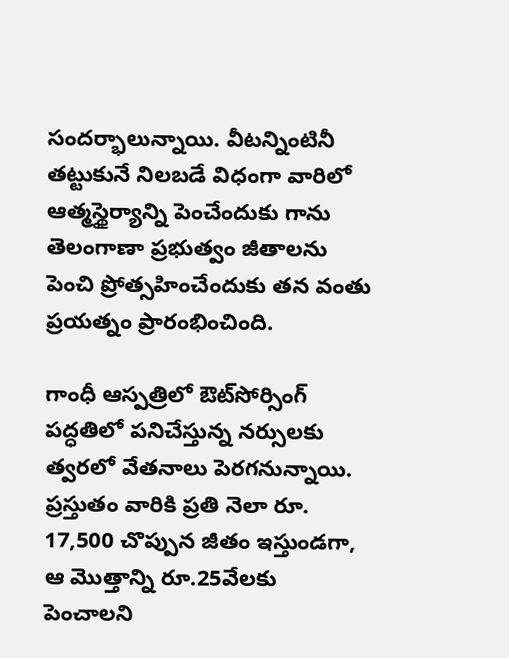సందర్భాలున్నాయి. వీటన్నింటినీ తట్టుకునే నిలబడే విధంగా వారిలో ఆత్మస్థైర్యాన్ని పెంచేందుకు గాను తెలంగాణా ప్రభుత్వం జీతాలను పెంచి ప్రోత్సహించేందుకు తన వంతు ప్రయత్నం ప్రారంభించింది.

గాంధీ ఆస్పత్రిలో ఔట్‌సోర్సింగ్‌ పద్ధతిలో పనిచేస్తున్న నర్సులకు త్వరలో వేతనాలు పెరగనున్నాయి. ప్రస్తుతం వారికి ప్రతి నెలా రూ. 17,500 చొప్పున జీతం ఇస్తుండగా, ఆ మొత్తాన్ని రూ.25వేలకు పెంచాలని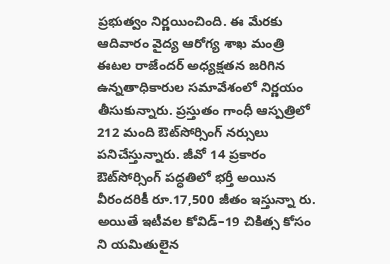ప్రభుత్వం నిర్ణయించింది. ఈ మేరకు ఆదివారం వైద్య ఆరోగ్య శాఖ మంత్రి ఈటల రాజేందర్‌ అధ్యక్షతన జరిగిన ఉన్నతాధికారుల సమావేశంలో నిర్ణయం తీసుకున్నారు. ప్రస్తుతం గాంధీ ఆస్పత్రిలో 212 మంది ఔట్‌సోర్సింగ్‌ నర్సులు పనిచేస్తున్నారు. జీవో 14 ప్రకారం ఔట్‌సోర్సింగ్‌ పద్ధతిలో భర్తీ అయిన వీరందరికీ రూ.17,500 జీతం ఇస్తున్నా రు. అయితే ఇటీవల కోవిడ్‌–19 చికిత్స కోసం ని యమితులైన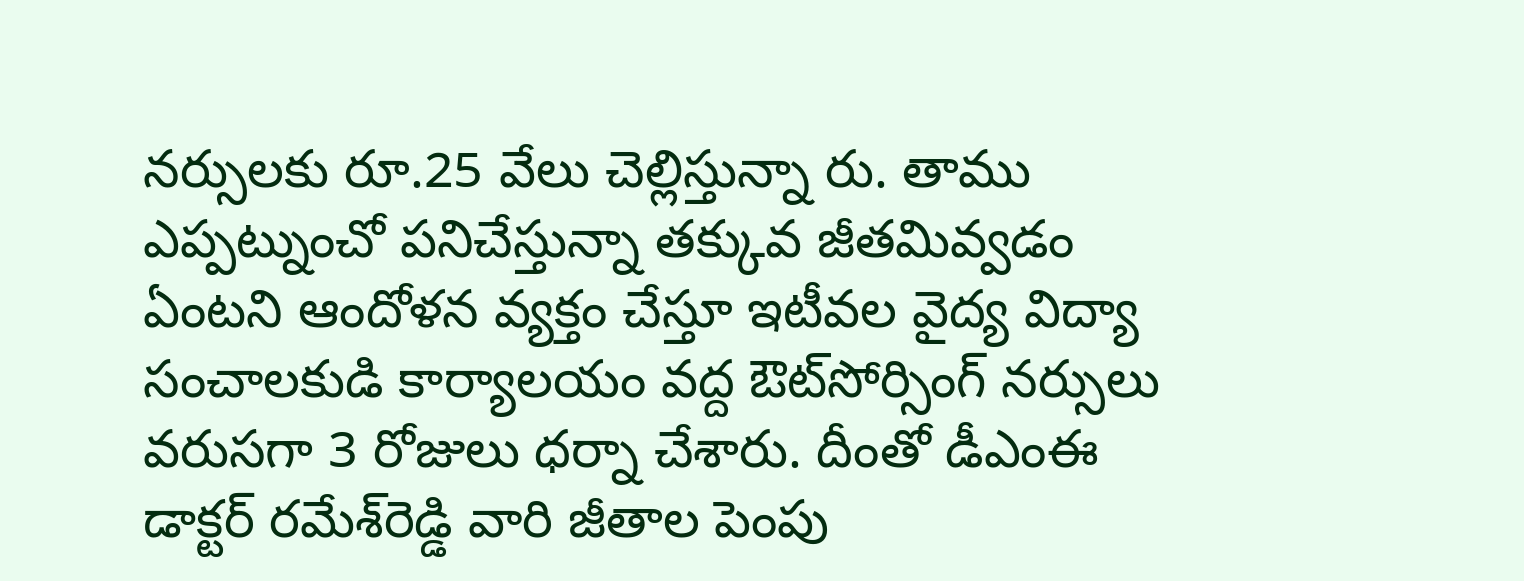నర్సులకు రూ.25 వేలు చెల్లిస్తున్నా రు. తాము ఎప్పట్నుంచో పనిచేస్తున్నా తక్కువ జీతమివ్వడం ఏంటని ఆందోళన వ్యక్తం చేస్తూ ఇటీవల వైద్య విద్యా సంచాలకుడి కార్యాలయం వద్ద ఔట్‌సోర్సింగ్‌ నర్సులు వరుసగా 3 రోజులు ధర్నా చేశారు. దీంతో డీఎంఈ డాక్టర్‌ రమేశ్‌రెడ్డి వారి జీతాల పెంపు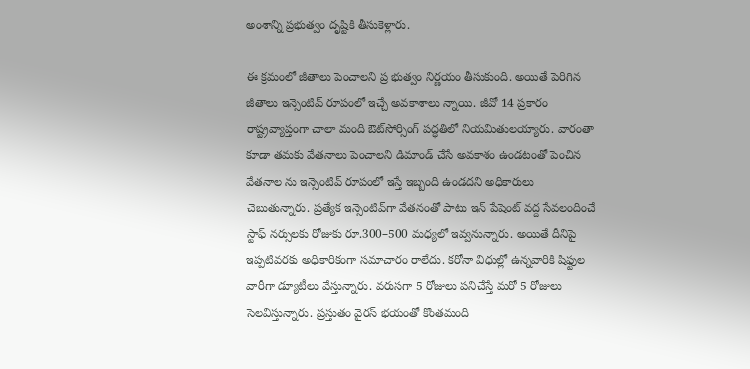అంశాన్ని ప్రభుత్వం దృష్టికి తీసుకెళ్లారు.

ఈ క్రమంలో జీతాలు పెంచాలని ప్ర భుత్వం నిర్ణయం తీసుకుంది. అయితే పెరిగిన జీతాలు ఇన్సెంటివ్‌ రూపంలో ఇచ్చే అవకాశాలు న్నాయి. జీవో 14 ప్రకారం రాష్ట్రవ్యాప్తంగా చాలా మంది ఔట్‌సోర్సింగ్‌ పద్ధతిలో నియమితులయ్యారు. వారంతా కూడా తమకు వేతనాలు పెంచాలని డిమాండ్‌ చేసే అవకాశం ఉండటంతో పెంచిన వేతనాల ను ఇన్సెంటివ్‌ రూపంలో ఇస్తే ఇబ్బంది ఉండదని అధికారులు చెబుతున్నారు. ప్రత్యేక ఇన్సెంటివ్‌గా వేతనంతో పాటు ఇన్‌ పేషెంట్‌ వద్ద సేవలందించే స్టాఫ్‌ నర్సులకు రోజుకు రూ.300–500 మధ్యలో ఇవ్వనున్నారు. అయితే దీనిపై ఇప్పటివరకు అధికారికంగా సమాచారం రాలేదు. కరోనా విధుల్లో ఉన్నవారికి షిఫ్టుల వారీగా డ్యూటీలు వేస్తున్నారు. వరుసగా 5 రోజులు పనిచేస్తే మరో 5 రోజులు సెలవిస్తున్నారు. ప్రస్తుతం వైరస్‌ భయంతో కొంతమంది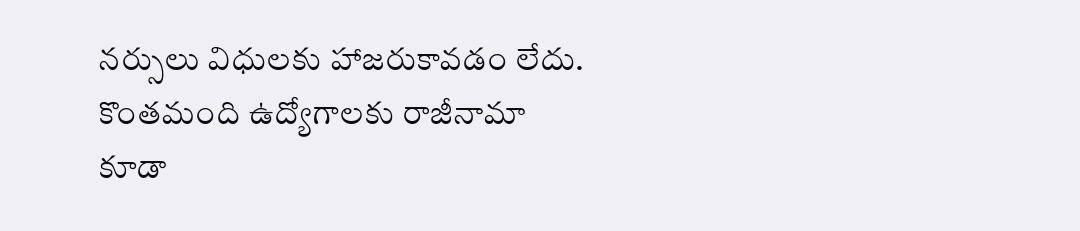నర్సులు విధులకు హాజరుకావడం లేదు. కొంతమంది ఉద్యోగాలకు రాజీనామా కూడా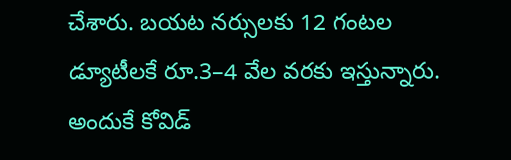చేశారు. బయట నర్సులకు 12 గంటల డ్యూటీలకే రూ.3–4 వేల వరకు ఇస్తున్నారు. అందుకే కోవిడ్‌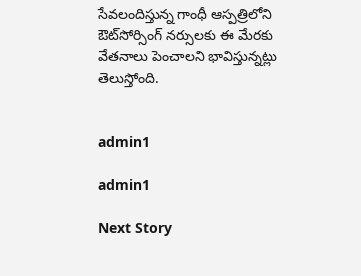సేవలందిస్తున్న గాంధీ ఆస్పత్రిలోని ఔట్‌సోర్సింగ్‌ నర్సులకు ఈ మేరకు వేతనాలు పెంచాలని భావిస్తున్నట్లు తెలుస్తోంది.


admin1

admin1

Next Story